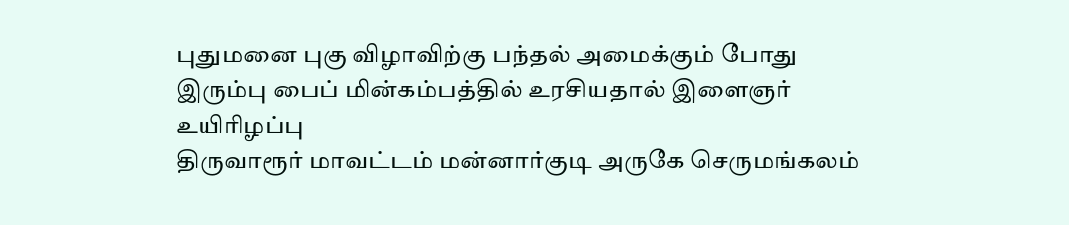புதுமனை புகு விழாவிற்கு பந்தல் அமைக்கும் போது இரும்பு பைப் மின்கம்பத்தில் உரசியதால் இளைஞர் உயிரிழப்பு
திருவாரூர் மாவட்டம் மன்னார்குடி அருகே செருமங்கலம்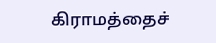கிராமத்தைச்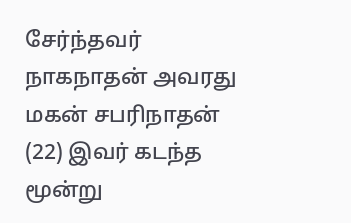சேர்ந்தவர் நாகநாதன் அவரது மகன் சபரிநாதன் (22) இவர் கடந்த மூன்று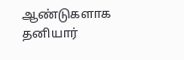ஆண்டுகளாக தனியார்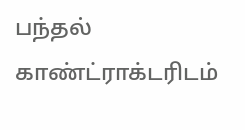பந்தல் காண்ட்ராக்டரிடம்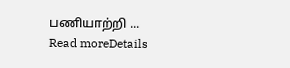பணியாற்றி ...
Read moreDetails